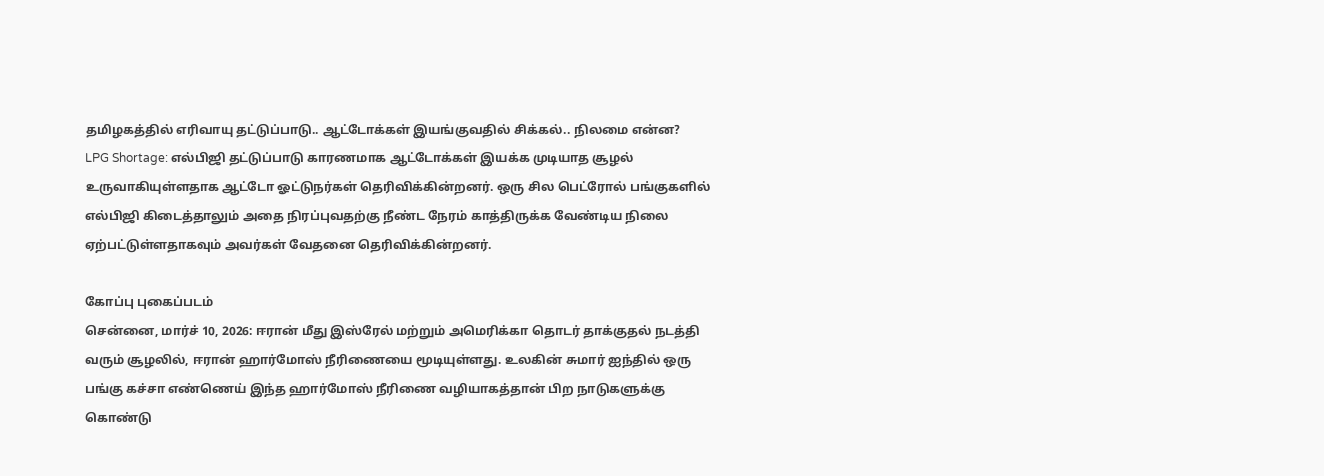தமிழகத்தில் எரிவாயு தட்டுப்பாடு.. ஆட்டோக்கள் இயங்குவதில் சிக்கல்.. நிலமை என்ன?
LPG Shortage: எல்பிஜி தட்டுப்பாடு காரணமாக ஆட்டோக்கள் இயக்க முடியாத சூழல் உருவாகியுள்ளதாக ஆட்டோ ஓட்டுநர்கள் தெரிவிக்கின்றனர். ஒரு சில பெட்ரோல் பங்குகளில் எல்பிஜி கிடைத்தாலும் அதை நிரப்புவதற்கு நீண்ட நேரம் காத்திருக்க வேண்டிய நிலை ஏற்பட்டுள்ளதாகவும் அவர்கள் வேதனை தெரிவிக்கின்றனர்.

கோப்பு புகைப்படம்
சென்னை, மார்ச் 10, 2026: ஈரான் மீது இஸ்ரேல் மற்றும் அமெரிக்கா தொடர் தாக்குதல் நடத்தி வரும் சூழலில், ஈரான் ஹார்மோஸ் நீரிணையை மூடியுள்ளது. உலகின் சுமார் ஐந்தில் ஒரு பங்கு கச்சா எண்ணெய் இந்த ஹார்மோஸ் நீரிணை வழியாகத்தான் பிற நாடுகளுக்கு கொண்டு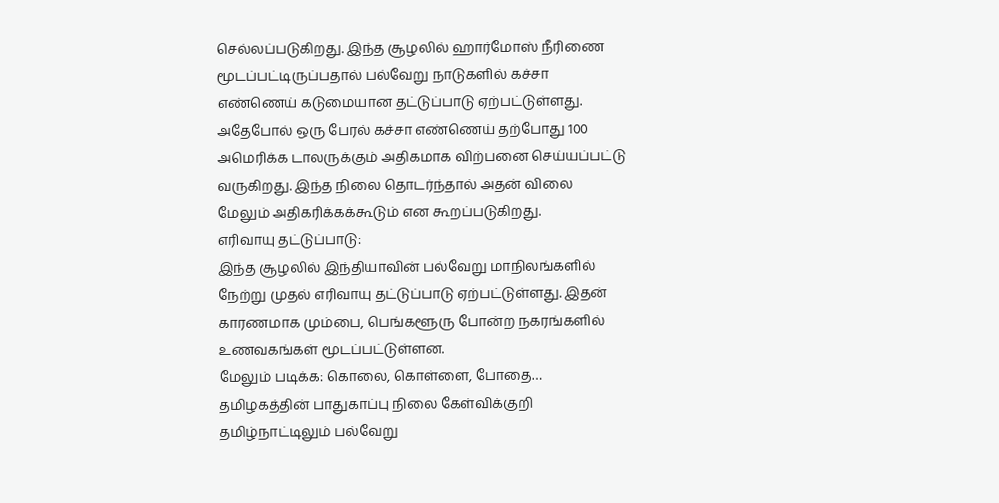செல்லப்படுகிறது. இந்த சூழலில் ஹார்மோஸ் நீரிணை மூடப்பட்டிருப்பதால் பல்வேறு நாடுகளில் கச்சா எண்ணெய் கடுமையான தட்டுப்பாடு ஏற்பட்டுள்ளது. அதேபோல் ஒரு பேரல் கச்சா எண்ணெய் தற்போது 100 அமெரிக்க டாலருக்கும் அதிகமாக விற்பனை செய்யப்பட்டு வருகிறது. இந்த நிலை தொடர்ந்தால் அதன் விலை மேலும் அதிகரிக்கக்கூடும் என கூறப்படுகிறது.
எரிவாயு தட்டுப்பாடு:
இந்த சூழலில் இந்தியாவின் பல்வேறு மாநிலங்களில் நேற்று முதல் எரிவாயு தட்டுப்பாடு ஏற்பட்டுள்ளது. இதன் காரணமாக மும்பை, பெங்களூரு போன்ற நகரங்களில் உணவகங்கள் மூடப்பட்டுள்ளன.
மேலும் படிக்க: கொலை, கொள்ளை, போதை… தமிழகத்தின் பாதுகாப்பு நிலை கேள்விக்குறி
தமிழ்நாட்டிலும் பல்வேறு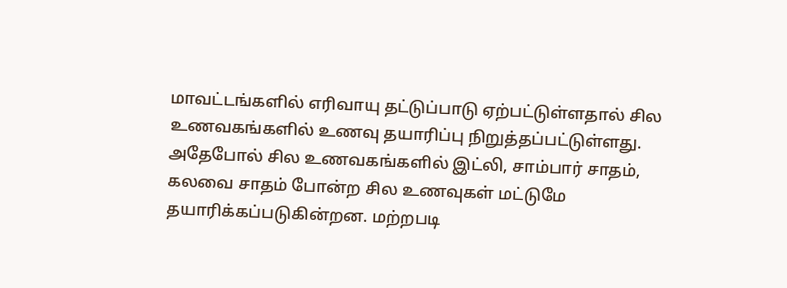மாவட்டங்களில் எரிவாயு தட்டுப்பாடு ஏற்பட்டுள்ளதால் சில உணவகங்களில் உணவு தயாரிப்பு நிறுத்தப்பட்டுள்ளது. அதேபோல் சில உணவகங்களில் இட்லி, சாம்பார் சாதம், கலவை சாதம் போன்ற சில உணவுகள் மட்டுமே தயாரிக்கப்படுகின்றன. மற்றபடி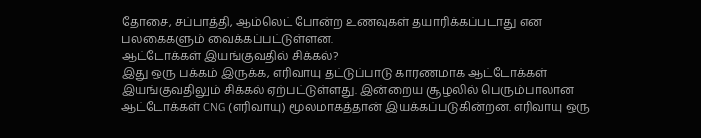தோசை, சப்பாத்தி, ஆம்லெட் போன்ற உணவுகள் தயாரிக்கப்படாது என பலகைகளும் வைக்கப்பட்டுள்ளன.
ஆட்டோக்கள் இயங்குவதில் சிக்கல்?
இது ஒரு பக்கம் இருக்க, எரிவாயு தட்டுப்பாடு காரணமாக ஆட்டோக்கள் இயங்குவதிலும் சிக்கல் ஏற்பட்டுள்ளது. இன்றைய சூழலில் பெரும்பாலான ஆட்டோக்கள் CNG (எரிவாயு) மூலமாகத்தான் இயக்கப்படுகின்றன. எரிவாயு ஒரு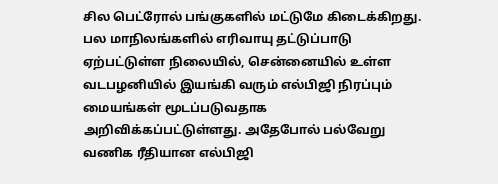சில பெட்ரோல் பங்குகளில் மட்டுமே கிடைக்கிறது.
பல மாநிலங்களில் எரிவாயு தட்டுப்பாடு ஏற்பட்டுள்ள நிலையில், சென்னையில் உள்ள வடபழனியில் இயங்கி வரும் எல்பிஜி நிரப்பும் மையங்கள் மூடப்படுவதாக அறிவிக்கப்பட்டுள்ளது. அதேபோல் பல்வேறு வணிக ரீதியான எல்பிஜி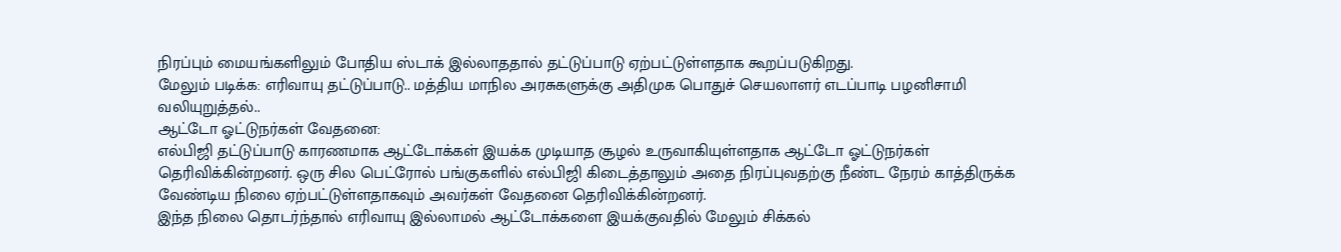நிரப்பும் மையங்களிலும் போதிய ஸ்டாக் இல்லாததால் தட்டுப்பாடு ஏற்பட்டுள்ளதாக கூறப்படுகிறது.
மேலும் படிக்க: எரிவாயு தட்டுப்பாடு.. மத்திய மாநில அரசுகளுக்கு அதிமுக பொதுச் செயலாளர் எடப்பாடி பழனிசாமி வலியுறுத்தல்..
ஆட்டோ ஓட்டுநர்கள் வேதனை:
எல்பிஜி தட்டுப்பாடு காரணமாக ஆட்டோக்கள் இயக்க முடியாத சூழல் உருவாகியுள்ளதாக ஆட்டோ ஓட்டுநர்கள் தெரிவிக்கின்றனர். ஒரு சில பெட்ரோல் பங்குகளில் எல்பிஜி கிடைத்தாலும் அதை நிரப்புவதற்கு நீண்ட நேரம் காத்திருக்க வேண்டிய நிலை ஏற்பட்டுள்ளதாகவும் அவர்கள் வேதனை தெரிவிக்கின்றனர்.
இந்த நிலை தொடர்ந்தால் எரிவாயு இல்லாமல் ஆட்டோக்களை இயக்குவதில் மேலும் சிக்கல்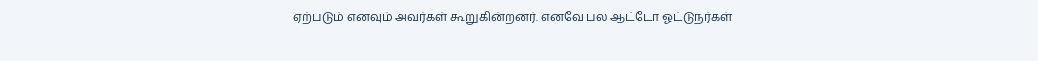ஏற்படும் எனவும் அவர்கள் கூறுகின்றனர். எனவே பல ஆட்டோ ஓட்டுநர்கள்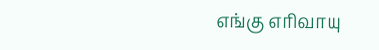எங்கு எரிவாயு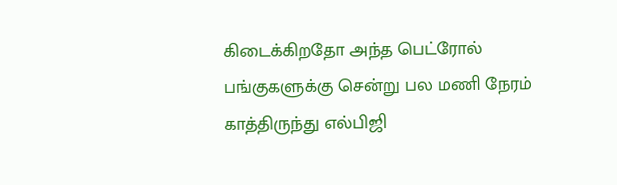கிடைக்கிறதோ அந்த பெட்ரோல் பங்குகளுக்கு சென்று பல மணி நேரம் காத்திருந்து எல்பிஜி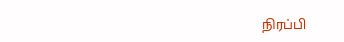நிரப்பி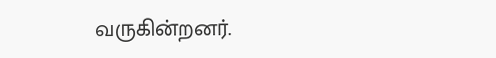வருகின்றனர்.